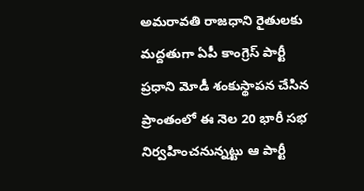అమరావతి రాజధాని రైతులకు మద్దతుగా ఏపీ కాంగ్రెస్ పార్టీ ప్రధాని మోడీ శంకుస్థాపన చేసిన ప్రాంతంలో ఈ నెల 20 భారీ సభ నిర్వహించనున్నట్టు ఆ పార్టీ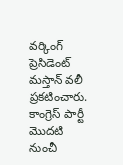వర్కింగ్ ప్రెసిడెంట్ మస్తాన్ వలీ ప్రకటించారు. కాంగ్రెస్ పార్టీ మొదటి నుంచీ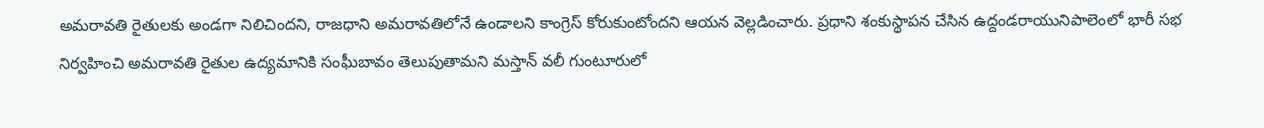అమరావతి రైతులకు అండగా నిలిచిందని, రాజధాని అమరావతిలోనే ఉండాలని కాంగ్రెస్ కోరుకుంటోందని ఆయన వెల్లడించారు. ప్రధాని శంకుస్థాపన చేసిన ఉద్దండరాయునిపాలెంలో భారీ సభ నిర్వహించి అమరావతి రైతుల ఉద్యమానికి సంఘీబావం తెలుపుతామని మస్తాన్ వలీ గుంటూరులో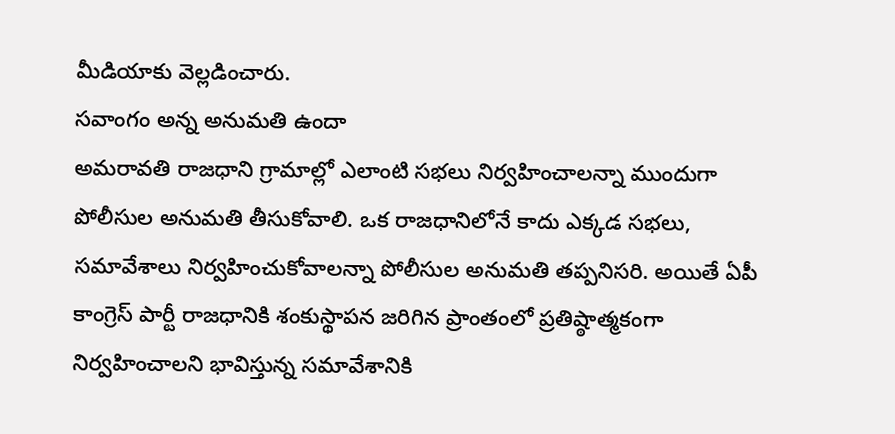మీడియాకు వెల్లడించారు.
సవాంగం అన్న అనుమతి ఉందా
అమరావతి రాజధాని గ్రామాల్లో ఎలాంటి సభలు నిర్వహించాలన్నా ముందుగా పోలీసుల అనుమతి తీసుకోవాలి. ఒక రాజధానిలోనే కాదు ఎక్కడ సభలు, సమావేశాలు నిర్వహించుకోవాలన్నా పోలీసుల అనుమతి తప్పనిసరి. అయితే ఏపీ కాంగ్రెస్ పార్టీ రాజధానికి శంకుస్థాపన జరిగిన ప్రాంతంలో ప్రతిష్ఠాత్మకంగా నిర్వహించాలని భావిస్తున్న సమావేశానికి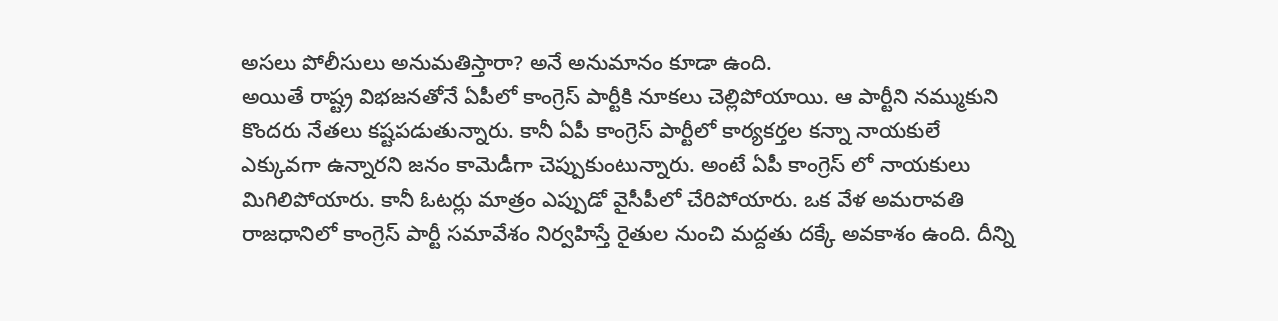అసలు పోలీసులు అనుమతిస్తారా? అనే అనుమానం కూడా ఉంది.
అయితే రాష్ట్ర విభజనతోనే ఏపీలో కాంగ్రెస్ పార్టీకి నూకలు చెల్లిపోయాయి. ఆ పార్టీని నమ్ముకుని కొందరు నేతలు కష్టపడుతున్నారు. కానీ ఏపీ కాంగ్రెస్ పార్టీలో కార్యకర్తల కన్నా నాయకులే ఎక్కువగా ఉన్నారని జనం కామెడీగా చెప్పుకుంటున్నారు. అంటే ఏపీ కాంగ్రెస్ లో నాయకులు మిగిలిపోయారు. కానీ ఓటర్లు మాత్రం ఎప్పుడో వైసీపీలో చేరిపోయారు. ఒక వేళ అమరావతి రాజధానిలో కాంగ్రెస్ పార్టీ సమావేశం నిర్వహిస్తే రైతుల నుంచి మద్దతు దక్కే అవకాశం ఉంది. దీన్ని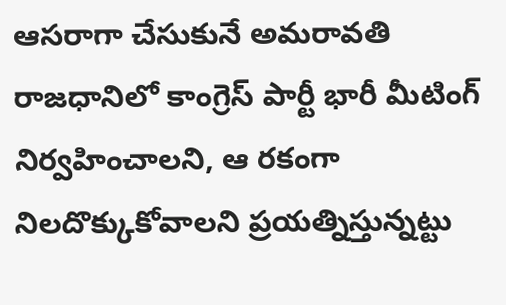ఆసరాగా చేసుకునే అమరావతి రాజధానిలో కాంగ్రెస్ పార్టీ భారీ మీటింగ్ నిర్వహించాలని, ఆ రకంగా నిలదొక్కుకోవాలని ప్రయత్నిస్తున్నట్టు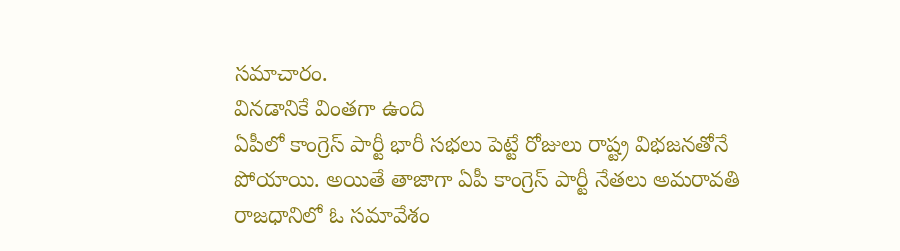సమాచారం.
వినడానికే వింతగా ఉంది
ఏపీలో కాంగ్రెస్ పార్టీ భారీ సభలు పెట్టే రోజులు రాష్ట్ర విభజనతోనే పోయాయి. అయితే తాజాగా ఏపీ కాంగ్రెస్ పార్టీ నేతలు అమరావతి రాజధానిలో ఓ సమావేశం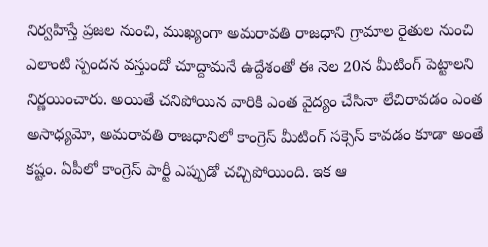నిర్వహిస్తే ప్రజల నుంచి, ముఖ్యంగా అమరావతి రాజధాని గ్రామాల రైతుల నుంచి ఎలాంటి స్పందన వస్తుందో చూద్దామనే ఉద్దేశంతో ఈ నెల 20న మీటింగ్ పెట్టాలని నిర్ణయించారు. అయితే చనిపోయిన వారికి ఎంత వైద్యం చేసినా లేచిరావడం ఎంత అసాధ్యమో, అమరావతి రాజధానిలో కాంగ్రెస్ మీటింగ్ సక్సెస్ కావడం కూడా అంతే కష్టం. ఏపీలో కాంగ్రెస్ పార్టీ ఎప్పుడో చచ్చిపోయింది. ఇక ఆ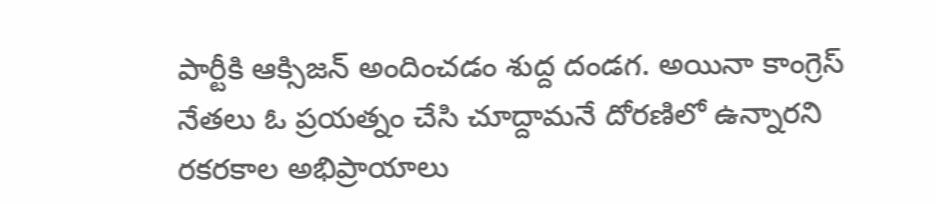పార్టీకి ఆక్సిజన్ అందించడం శుద్ద దండగ. అయినా కాంగ్రెస్ నేతలు ఓ ప్రయత్నం చేసి చూద్దామనే దోరణిలో ఉన్నారని రకరకాల అభిప్రాయాలు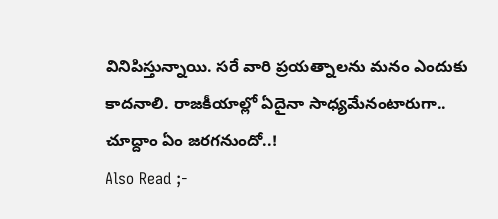వినిపిస్తున్నాయి. సరే వారి ప్రయత్నాలను మనం ఎందుకు కాదనాలి. రాజకీయాల్లో ఏదైనా సాధ్యమేనంటారుగా.. చూద్దాం ఏం జరగనుందో..!
Also Read ;-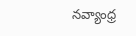నవ్యాంధ్ర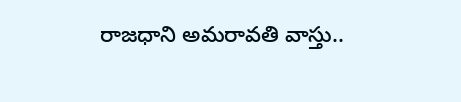రాజధాని అమరావతి వాస్తు..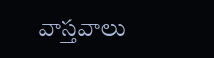వాస్తవాలు